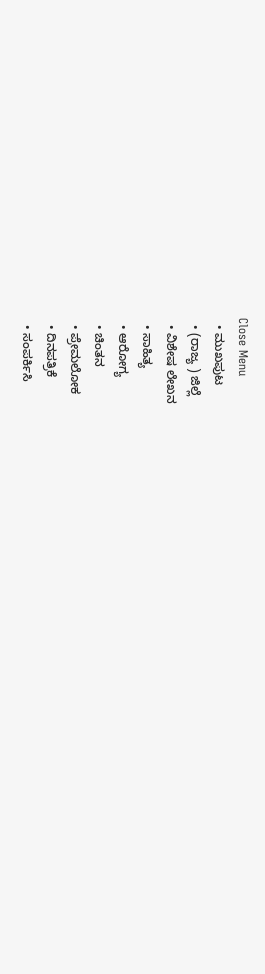Close Menu
  • ಮುಖಪುಟ
  • (ರಾಜ್ಯ ) ಜಿಲ್ಲೆ
  • ವಿಶೇಷ ಲೇಖನ
  • ಸಾಹಿತ್ಯ
  • ಆರೋಗ್ಯ
  • ಚಿಂತನ
  • ಪ್ರೇಮಲೋಕ
  • ದಿನಪತ್ರಿಕೆ
  • ಸಂಪರ್ಕಿಸಿ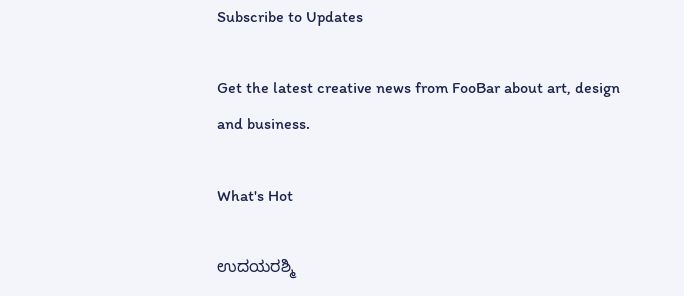Subscribe to Updates

Get the latest creative news from FooBar about art, design and business.

What's Hot

ಉದಯರಶ್ಮಿ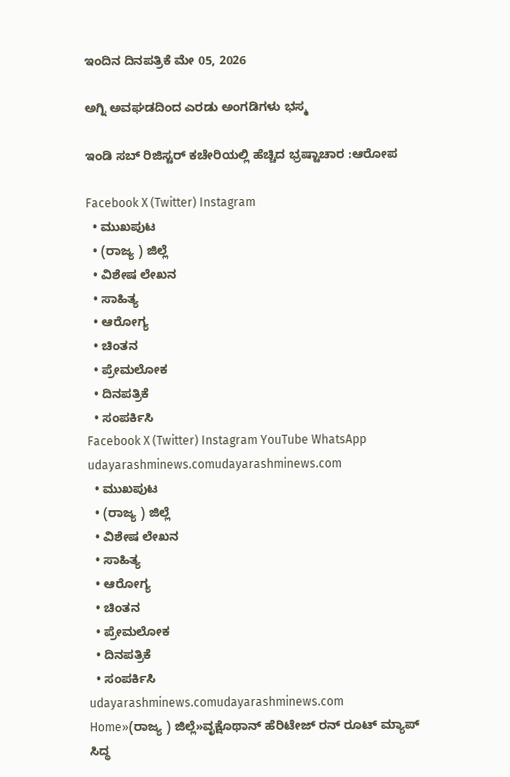ಇಂದಿನ ದಿನಪತ್ರಿಕೆ ಮೇ 05, 2026

ಅಗ್ನಿ ಅವಘಡದಿಂದ ಎರಡು ಅಂಗಡಿಗಳು ಭಸ್ಮ

ಇಂಡಿ ಸಬ್ ರಿಜಿಸ್ಟರ್ ಕಚೇರಿಯಲ್ಲಿ ಹೆಚ್ಚಿದ ಭ್ರಷ್ಟಾಚಾರ :ಆರೋಪ

Facebook X (Twitter) Instagram
  • ಮುಖಪುಟ
  • (ರಾಜ್ಯ ) ಜಿಲ್ಲೆ
  • ವಿಶೇಷ ಲೇಖನ
  • ಸಾಹಿತ್ಯ
  • ಆರೋಗ್ಯ
  • ಚಿಂತನ
  • ಪ್ರೇಮಲೋಕ
  • ದಿನಪತ್ರಿಕೆ
  • ಸಂಪರ್ಕಿಸಿ
Facebook X (Twitter) Instagram YouTube WhatsApp
udayarashminews.comudayarashminews.com
  • ಮುಖಪುಟ
  • (ರಾಜ್ಯ ) ಜಿಲ್ಲೆ
  • ವಿಶೇಷ ಲೇಖನ
  • ಸಾಹಿತ್ಯ
  • ಆರೋಗ್ಯ
  • ಚಿಂತನ
  • ಪ್ರೇಮಲೋಕ
  • ದಿನಪತ್ರಿಕೆ
  • ಸಂಪರ್ಕಿಸಿ
udayarashminews.comudayarashminews.com
Home»(ರಾಜ್ಯ ) ಜಿಲ್ಲೆ»ವೃಕ್ಷೊಥಾನ್ ಹೆರಿಟೇಜ್ ರನ್ ರೂಟ್ ಮ್ಯಾಪ್ ಸಿದ್ಧ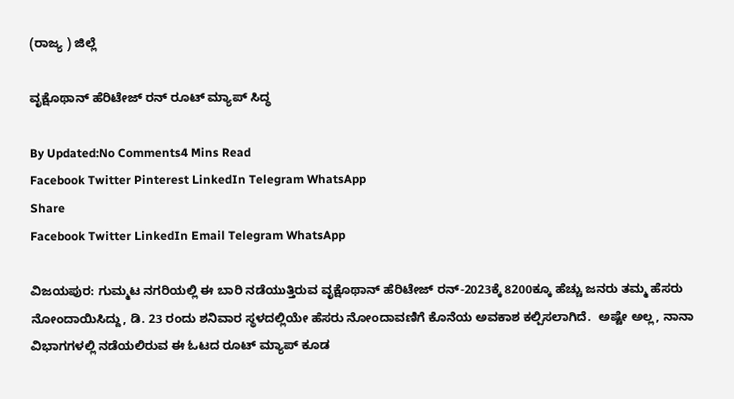(ರಾಜ್ಯ ) ಜಿಲ್ಲೆ

ವೃಕ್ಷೊಥಾನ್ ಹೆರಿಟೇಜ್ ರನ್ ರೂಟ್ ಮ್ಯಾಪ್ ಸಿದ್ಧ

By Updated:No Comments4 Mins Read
Facebook Twitter Pinterest LinkedIn Telegram WhatsApp
Share
Facebook Twitter LinkedIn Email Telegram WhatsApp

ವಿಜಯಪುರ: ಗುಮ್ಮಟ ನಗರಿಯಲ್ಲಿ ಈ ಬಾರಿ ನಡೆಯುತ್ತಿರುವ ವೃಕ್ಷೊಥಾನ್ ಹೆರಿಟೇಜ್ ರನ್-2023ಕ್ಕೆ 8200ಕ್ಕೂ ಹೆಚ್ಚು ಜನರು ತಮ್ಮ ಹೆಸರು ನೋಂದಾಯಿಸಿದ್ದು, ಡಿ. 23 ರಂದು ಶನಿವಾರ ಸ್ಥಳದಲ್ಲಿಯೇ ಹೆಸರು ನೋಂದಾವಣಿಗೆ ಕೊನೆಯ ಅವಕಾಶ ಕಲ್ಪಿಸಲಾಗಿದೆ.  ಅಷ್ಟೇ ಅಲ್ಲ, ನಾನಾ ವಿಭಾಗಗಳಲ್ಲಿ ನಡೆಯಲಿರುವ ಈ ಓಟದ ರೂಟ್ ಮ್ಯಾಪ್ ಕೂಡ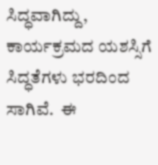ಸಿದ್ಧವಾಗಿದ್ದು, ಕಾರ್ಯಕ್ರಮದ ಯಶಸ್ಸಿಗೆ ಸಿದ್ಧತೆಗಳು ಭರದಿಂದ ಸಾಗಿವೆ.  ಈ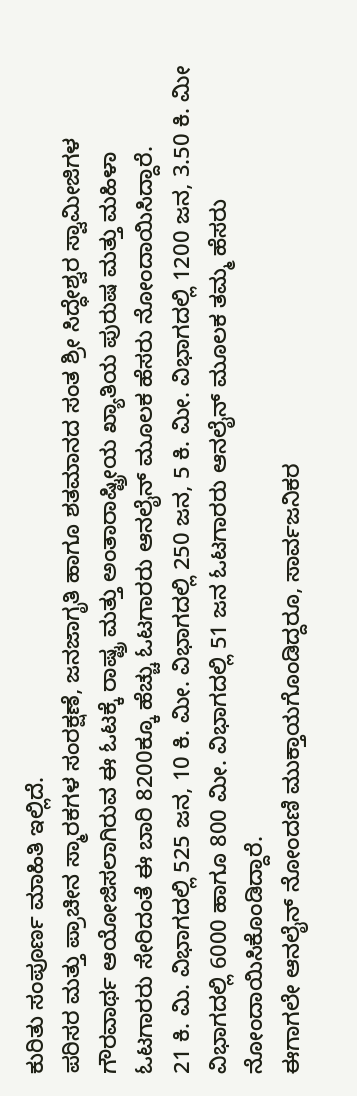ಕುರಿತು ಸಂಪೂರ್ಣ ಮಾಹಿತಿ ಇಲ್ಲಿದೆ.
ಪರಿಸರ ಮತ್ತು ಪ್ರಾಚೀನ ಸ್ಮಾರಕಗಳ ಸಂರಕ್ಷಣೆ, ಜನಜಾಗೃತಿ ಹಾಗೂ ಶತಮಾನದ ಸಂತ ಶ್ರೀ ಸಿದ್ಧೇಶ್ವರ ಸ್ವಾಮೀಜಿಗಳ ಗೌರವಾರ್ಥ ಆಯೋಜಿಸಲಾಗಿರುವ ಈ ಓಟಕ್ಕೆ ರಾಷ್ಟ್ರ ಮತ್ತು ಅಂತಾರಾಷ್ಟ್ರೀಯ ಖ್ಯಾತಿಯ ಪುರುಷ ಮತ್ತು ಮಹಿಳಾ ಓಟಗಾರರು ಸೇರಿದಂತೆ ಈ ಬಾರಿ 8200ಕ್ಕೂ ಹೆಚ್ಚು ಓಟಗಾರರು ಆನಲೈನ್ ಮೂಲಕ ಹೆಸರು ನೋಂದಾಯಿಸಿದ್ದಾರೆ.
21 ಕಿ. ಮಿ. ವಿಭಾಗದಲ್ಲಿ 525 ಜನ, 10 ಕಿ. ಮೀ. ವಿಭಾಗದಲ್ಲಿ 250 ಜನ, 5 ಕಿ. ಮೀ. ವಿಭಾಗದಲ್ಲಿ 1200 ಜನ, 3.50 ಕಿ. ಮೀ ವಿಭಾಗದಲ್ಲಿ 6000 ಹಾಗೂ 800 ಮೀ. ವಿಭಾಗದಲ್ಲಿ 51 ಜನ ಓಟಗಾರರು ಆನಲೈನ್ ಮೂಲಕ ತಮ್ಮ ಹೆಸರು ನೋಂದಾಯಿಸಿಕೊಂಡಿದ್ದಾರೆ.
ಈಗಾಗಲೇ ಆನಲೈನ್ ನೋಂದಣಿ ಮುಕ್ತಾಯಗೊಂಡಿದ್ದರೂ, ಸಾರ್ವಜನಿಕರ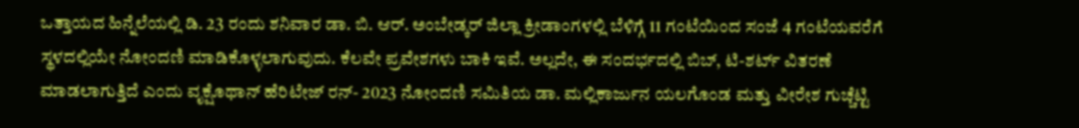ಒತ್ತಾಯದ ಹಿನ್ನೆಲೆಯಲ್ಲಿ ಡಿ. 23 ರಂದು ಶನಿವಾರ ಡಾ. ಬಿ. ಆರ್. ಅಂಬೇಡ್ಕರ್ ಜಿಲ್ಲಾ ಕ್ರೀಡಾಂಗಳಲ್ಲಿ ಬೆಳಿಗ್ಗೆ 11 ಗಂಟೆಯಿಂದ ಸಂಜೆ 4 ಗಂಟೆಯವರೆಗೆ ಸ್ಥಳದಲ್ಲಿಯೇ ನೋಂದಣಿ ಮಾಡಿಕೊಳ್ಳಲಾಗುವುದು. ಕೆಲವೇ ಪ್ರವೇಶಗಳು ಬಾಕಿ ಇವೆ. ಅಲ್ಲದೇ, ಈ ಸಂದರ್ಭದಲ್ಲಿ ಬಿಬ್, ಟಿ-ಶರ್ಟ್ ವಿತರಣೆ ಮಾಡಲಾಗುತ್ತಿದೆ ಎಂದು ವೃಕ್ಷೊಥಾನ್ ಹೆರಿಟೇಜ್ ರನ್- 2023 ನೋಂದಣಿ ಸಮಿತಿಯ ಡಾ. ಮಲ್ಲಿಕಾರ್ಜುನ ಯಲಗೊಂಡ ಮತ್ತು ವೀರೇಶ ಗುಚ್ಚೆಟ್ಟಿ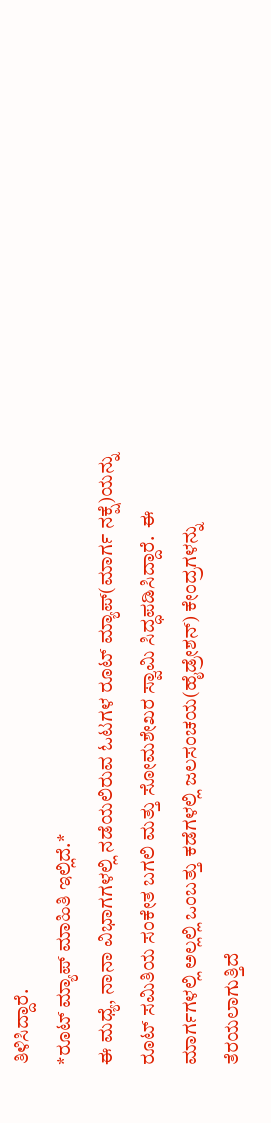ತಿಳಿಸಿದ್ದಾರೆ.
*ರೂಟ್ ಮ್ಯಾಪ್ ಮಾಹಿತಿ ಇಲ್ಲಿದೆ.*
ಈ ಮಧ್ಯೆ, ನಾನಾ ವಿಭಾಗಗಳಲ್ಲಿ ನಡೆಯಲಿರುವ ಓಟಗಳ ರೂಟ್ ಮ್ಯಾಪ್(ಮಾರ್ಗ ನಕ್ಷೆ)ಯನ್ನು ರೂಟ್ ಸಮಿತಿಯ ಸಂಕೇತ ಬಗಲಿ ಮತ್ತು ಸೋಮಶೇಖರ ಸ್ವಾಮಿ ಸಿದ್ಧಪಡಿಸಿದ್ದಾರೆ.  ಈ ಮಾರ್ಗಗಳಲ್ಲಿ ಅಲ್ಲಲ್ಲಿ ಒಂಬತ್ತು ಕಡೆಗಳಲ್ಲಿ ಜಲಸಂಚಯ(ಹೈಡ್ರೇಶನ್) ಕೇಂದ್ರಗಳನ್ನು ತೆರಯಲಾಗುತ್ತಿದೆ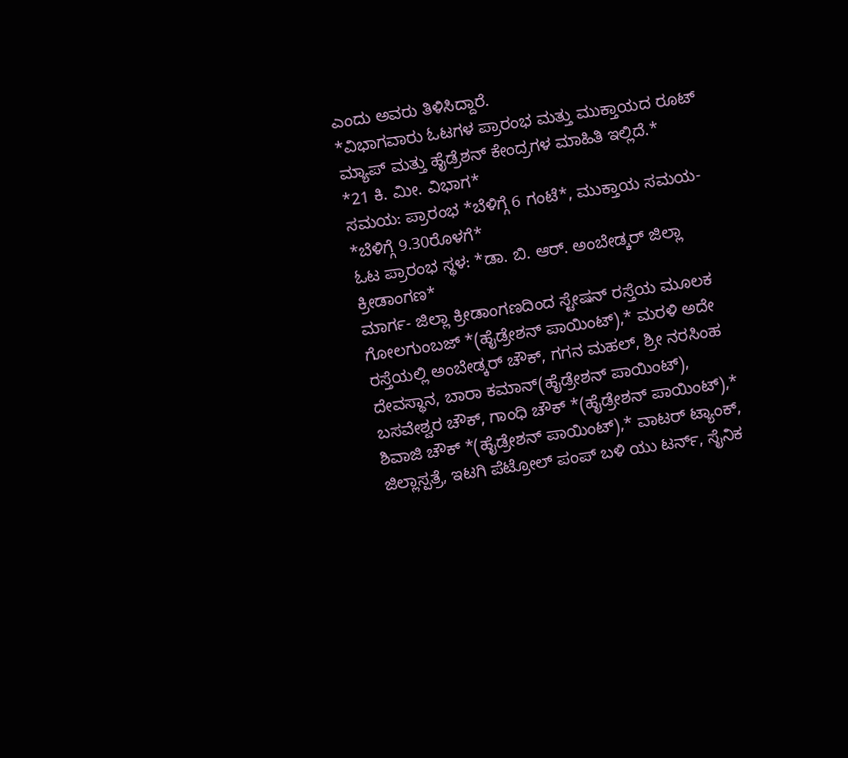ಎಂದು ಅವರು ತಿಳಿಸಿದ್ದಾರೆ.
*ವಿಭಾಗವಾರು ಓಟಗಳ ಪ್ರಾರಂಭ ಮತ್ತು ಮುಕ್ತಾಯದ ರೂಟ್ ಮ್ಯಾಪ್ ಮತ್ತು ಹೈಡ್ರೆಶನ್ ಕೇಂದ್ರಗಳ ಮಾಹಿತಿ ಇಲ್ಲಿದೆ.*
*21 ಕಿ. ಮೀ. ವಿಭಾಗ*
ಸಮಯ: ಪ್ರಾರಂಭ *ಬೆಳಿಗ್ಗೆ 6 ಗಂಟೆ*, ಮುಕ್ತಾಯ ಸಮಯ- *ಬೆಳಿಗ್ಗೆ 9.30ರೊಳಗೆ*
ಓಟ ಪ್ರಾರಂಭ ಸ್ಥಳ: *ಡಾ. ಬಿ. ಆರ್. ಅಂಬೇಡ್ಕರ್ ಜಿಲ್ಲಾ ಕ್ರೀಡಾಂಗಣ*
ಮಾರ್ಗ- ಜಿಲ್ಲಾ ಕ್ರೀಡಾಂಗಣದಿಂದ ಸ್ಟೇಷನ್ ರಸ್ತೆಯ ಮೂಲಕ ಗೋಲಗುಂಬಜ್ *(ಹೈಡ್ರೇಶನ್ ಪಾಯಿಂಟ್),* ಮರಳಿ ಅದೇ ರಸ್ತೆಯಲ್ಲಿ ಅಂಬೇಡ್ಕರ್ ಚೌಕ್, ಗಗನ ಮಹಲ್, ಶ್ರೀ ನರಸಿಂಹ ದೇವಸ್ಥಾನ, ಬಾರಾ ಕಮಾನ್(ಹೈಡ್ರೇಶನ್ ಪಾಯಿಂಟ್), ಬಸವೇಶ್ವರ ಚೌಕ್, ಗಾಂಧಿ ಚೌಕ್ *(ಹೈಡ್ರೇಶನ್ ಪಾಯಿಂಟ್),* ಶಿವಾಜಿ ಚೌಕ್ *(ಹೈಡ್ರೇಶನ್ ಪಾಯಿಂಟ್),* ವಾಟರ್ ಟ್ಯಾಂಕ್, ಜಿಲ್ಲಾಸ್ಪತ್ರೆ, ಇಟಗಿ ಪೆಟ್ರೋಲ್ ಪಂಪ್ ಬಳಿ ಯು ಟರ್ನ್, ಸೈನಿಕ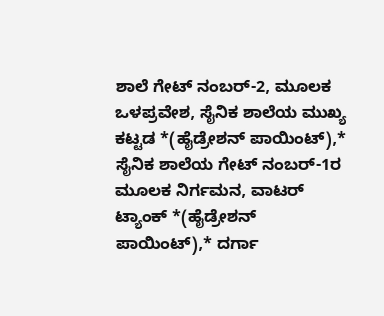ಶಾಲೆ ಗೇಟ್ ನಂಬರ್-2, ಮೂಲಕ ಒಳಪ್ರವೇಶ, ಸೈನಿಕ ಶಾಲೆಯ ಮುಖ್ಯ ಕಟ್ಟಡ *(ಹೈಡ್ರೇಶನ್ ಪಾಯಿಂಟ್),* ಸೈನಿಕ ಶಾಲೆಯ ಗೇಟ್ ನಂಬರ್-1ರ ಮೂಲಕ ನಿರ್ಗಮನ, ವಾಟರ್ ಟ್ಯಾಂಕ್ *(ಹೈಡ್ರೇಶನ್ ಪಾಯಿಂಟ್),* ದರ್ಗಾ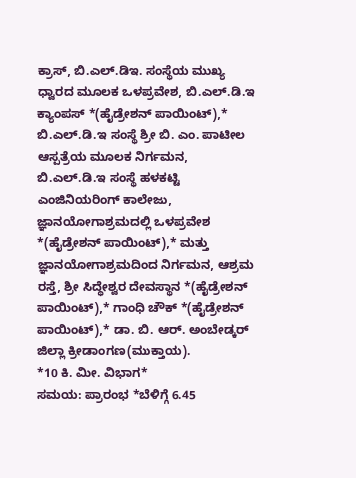ಕ್ರಾಸ್, ಬಿ.ಎಲ್.ಡಿಇ. ಸಂಸ್ಥೆಯ ಮುಖ್ಯ ಧ್ವಾರದ ಮೂಲಕ ಒಳಪ್ರವೇಶ, ಬಿ.ಎಲ್.ಡಿ.ಇ ಕ್ಯಾಂಪಸ್ *(ಹೈಡ್ರೇಶನ್ ಪಾಯಿಂಟ್),* ಬಿ.ಎಲ್.ಡಿ.ಇ ಸಂಸ್ಥೆ ಶ್ರೀ ಬಿ. ಎಂ. ಪಾಟೀಲ ಆಸ್ಪತ್ರೆಯ ಮೂಲಕ ನಿರ್ಗಮನ, ಬಿ.ಎಲ್.ಡಿ.ಇ ಸಂಸ್ಥೆ ಹಳಕಟ್ಟಿ ಎಂಜಿನಿಯರಿಂಗ್ ಕಾಲೇಜು, ಜ್ಞಾನಯೋಗಾಶ್ರಮದಲ್ಲಿ ಒಳಪ್ರವೇಶ *(ಹೈಡ್ರೇಶನ್ ಪಾಯಿಂಟ್),* ಮತ್ತು ಜ್ಞಾನಯೋಗಾಶ್ರಮದಿಂದ ನಿರ್ಗಮನ, ಆಶ್ರಮ ರಸ್ತೆ, ಶ್ರೀ ಸಿದ್ಧೇಶ್ವರ ದೇವಸ್ಥಾನ *(ಹೈಡ್ರೇಶನ್ ಪಾಯಿಂಟ್),* ಗಾಂಧಿ ಚೌಕ್ *(ಹೈಡ್ರೇಶನ್ ಪಾಯಿಂಟ್),* ಡಾ. ಬಿ. ಆರ್. ಅಂಬೇಡ್ಕರ್ ಜಿಲ್ಲಾ ಕ್ರೀಡಾಂಗಣ(ಮುಕ್ತಾಯ).
*10 ಕಿ. ಮೀ. ವಿಭಾಗ*
ಸಮಯ: ಪ್ರಾರಂಭ *ಬೆಳಿಗ್ಗೆ 6.45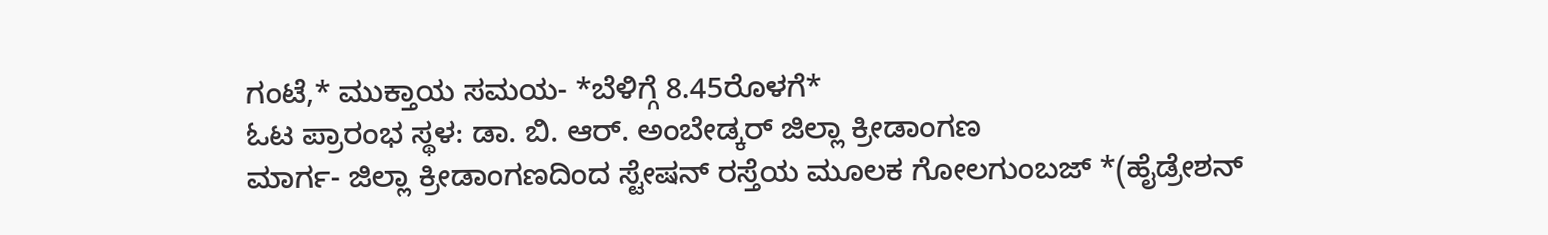ಗಂಟೆ,* ಮುಕ್ತಾಯ ಸಮಯ- *ಬೆಳಿಗ್ಗೆ 8.45ರೊಳಗೆ*
ಓಟ ಪ್ರಾರಂಭ ಸ್ಥಳ: ಡಾ. ಬಿ. ಆರ್. ಅಂಬೇಡ್ಕರ್ ಜಿಲ್ಲಾ ಕ್ರೀಡಾಂಗಣ
ಮಾರ್ಗ- ಜಿಲ್ಲಾ ಕ್ರೀಡಾಂಗಣದಿಂದ ಸ್ಟೇಷನ್ ರಸ್ತೆಯ ಮೂಲಕ ಗೋಲಗುಂಬಜ್ *(ಹೈಡ್ರೇಶನ್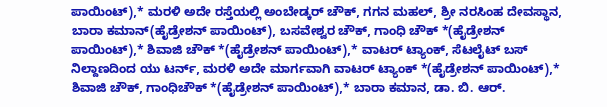ಪಾಯಿಂಟ್),* ಮರಳಿ ಅದೇ ರಸ್ತೆಯಲ್ಲಿ ಅಂಬೇಡ್ಕರ್ ಚೌಕ್, ಗಗನ ಮಹಲ್, ಶ್ರೀ ನರಸಿಂಹ ದೇವಸ್ಥಾನ, ಬಾರಾ ಕಮಾನ್(ಹೈಡ್ರೇಶನ್ ಪಾಯಿಂಟ್), ಬಸವೇಶ್ವರ ಚೌಕ್, ಗಾಂಧಿ ಚೌಕ್ *(ಹೈಡ್ರೇಶನ್ ಪಾಯಿಂಟ್),* ಶಿವಾಜಿ ಚೌಕ್ *(ಹೈಡ್ರೇಶನ್ ಪಾಯಿಂಟ್),* ವಾಟರ್ ಟ್ಯಾಂಕ್, ಸೆಟಲೈಟ್ ಬಸ್ ನಿಲ್ದಾಣದಿಂದ ಯು ಟರ್ನ್, ಮರಳಿ ಅದೇ ಮಾರ್ಗವಾಗಿ ವಾಟರ್ ಟ್ಯಾಂಕ್ *(ಹೈಡ್ರೇಶನ್ ಪಾಯಿಂಟ್),* ಶಿವಾಜಿ ಚೌಕ್, ಗಾಂಧಿಚೌಕ್ *(ಹೈಡ್ರೇಶನ್ ಪಾಯಿಂಟ್),* ಬಾರಾ ಕಮಾನ, ಡಾ. ಬಿ. ಆರ್.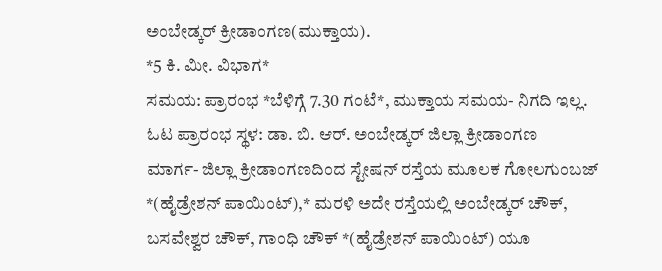ಅಂಬೇಡ್ಕರ್ ಕ್ರೀಡಾಂಗಣ(ಮುಕ್ತಾಯ).
*5 ಕಿ. ಮೀ. ವಿಭಾಗ*
ಸಮಯ: ಪ್ರಾರಂಭ *ಬೆಳಿಗ್ಗೆ 7.30 ಗಂಟೆ*, ಮುಕ್ತಾಯ ಸಮಯ- ನಿಗದಿ ಇಲ್ಲ.
ಓಟ ಪ್ರಾರಂಭ ಸ್ಥಳ: ಡಾ. ಬಿ. ಆರ್. ಅಂಬೇಡ್ಕರ್ ಜಿಲ್ಲಾ ಕ್ರೀಡಾಂಗಣ
ಮಾರ್ಗ- ಜಿಲ್ಲಾ ಕ್ರೀಡಾಂಗಣದಿಂದ ಸ್ಟೇಷನ್ ರಸ್ತೆಯ ಮೂಲಕ ಗೋಲಗುಂಬಜ್ *(ಹೈಡ್ರೇಶನ್ ಪಾಯಿಂಟ್),* ಮರಳಿ ಅದೇ ರಸ್ತೆಯಲ್ಲಿ ಅಂಬೇಡ್ಕರ್ ಚೌಕ್, ಬಸವೇಶ್ವರ ಚೌಕ್, ಗಾಂಧಿ ಚೌಕ್ *(ಹೈಡ್ರೇಶನ್ ಪಾಯಿಂಟ್) ಯೂ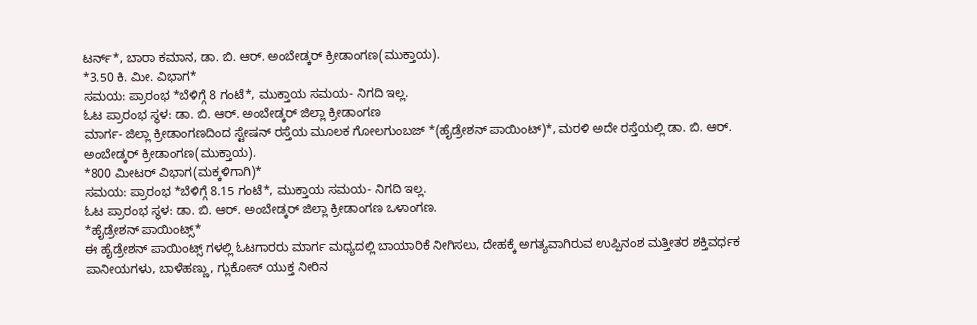ಟರ್ನ್*, ಬಾರಾ ಕಮಾನ, ಡಾ. ಬಿ. ಆರ್. ಅಂಬೇಡ್ಕರ್ ಕ್ರೀಡಾಂಗಣ(ಮುಕ್ತಾಯ).
*3.50 ಕಿ. ಮೀ. ವಿಭಾಗ*
ಸಮಯ: ಪ್ರಾರಂಭ *ಬೆಳಿಗ್ಗೆ 8 ಗಂಟೆ*, ಮುಕ್ತಾಯ ಸಮಯ- ನಿಗದಿ ಇಲ್ಲ.
ಓಟ ಪ್ರಾರಂಭ ಸ್ಥಳ: ಡಾ. ಬಿ. ಆರ್. ಅಂಬೇಡ್ಕರ್ ಜಿಲ್ಲಾ ಕ್ರೀಡಾಂಗಣ
ಮಾರ್ಗ- ಜಿಲ್ಲಾ ಕ್ರೀಡಾಂಗಣದಿಂದ ಸ್ಟೇಷನ್ ರಸ್ತೆಯ ಮೂಲಕ ಗೋಲಗುಂಬಜ್ *(ಹೈಡ್ರೇಶನ್ ಪಾಯಿಂಟ್)*, ಮರಳಿ ಅದೇ ರಸ್ತೆಯಲ್ಲಿ ಡಾ. ಬಿ. ಆರ್. ಅಂಬೇಡ್ಕರ್ ಕ್ರೀಡಾಂಗಣ(ಮುಕ್ತಾಯ).
*800 ಮೀಟರ್ ವಿಭಾಗ(ಮಕ್ಕಳಿಗಾಗಿ)*
ಸಮಯ: ಪ್ರಾರಂಭ *ಬೆಳಿಗ್ಗೆ 8.15 ಗಂಟೆ*, ಮುಕ್ತಾಯ ಸಮಯ- ನಿಗದಿ ಇಲ್ಲ.
ಓಟ ಪ್ರಾರಂಭ ಸ್ಥಳ: ಡಾ. ಬಿ. ಆರ್. ಅಂಬೇಡ್ಕರ್ ಜಿಲ್ಲಾ ಕ್ರೀಡಾಂಗಣ ಒಳಾಂಗಣ.
*ಹೈಡ್ರೇಶನ್ ಪಾಯಿಂಟ್ಸ್*
ಈ ಹೈಡ್ರೇಶನ್ ಪಾಯಿಂಟ್ಸ್ ಗಳಲ್ಲಿ ಓಟಗಾರರು ಮಾರ್ಗ ಮಧ್ಯದಲ್ಲಿ ಬಾಯಾರಿಕೆ ನೀಗಿಸಲು, ದೇಹಕ್ಕೆ ಅಗತ್ಯವಾಗಿರುವ ಉಪ್ಪಿನಂಶ ಮತ್ತೀತರ ಶಕ್ತಿವರ್ಧಕ ಪಾನೀಯಗಳು, ಬಾಳೆಹಣ್ಣು, ಗ್ಲುಕೋಸ್ ಯುಕ್ತ ನೀರಿನ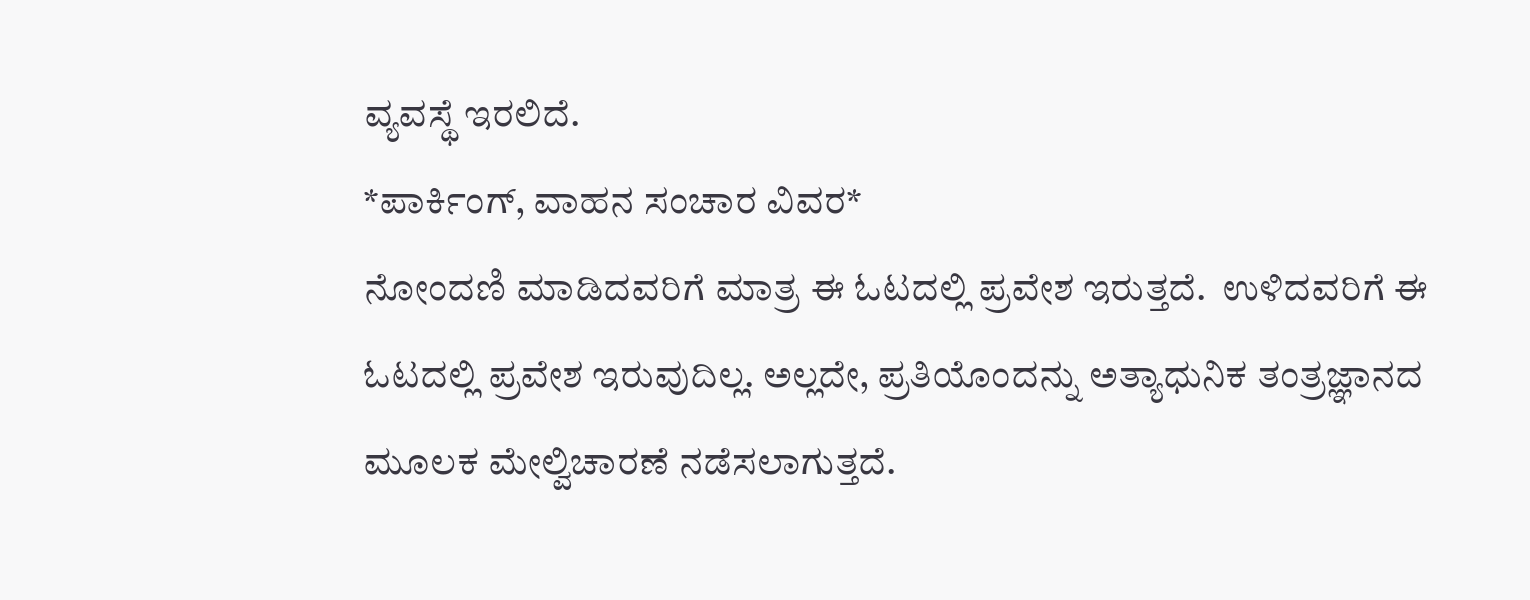ವ್ಯವಸ್ಥೆ ಇರಲಿದೆ.
*ಪಾರ್ಕಿಂಗ್, ವಾಹನ ಸಂಚಾರ ವಿವರ*
ನೋಂದಣಿ ಮಾಡಿದವರಿಗೆ ಮಾತ್ರ ಈ ಓಟದಲ್ಲಿ ಪ್ರವೇಶ ಇರುತ್ತದೆ.  ಉಳಿದವರಿಗೆ ಈ ಓಟದಲ್ಲಿ ಪ್ರವೇಶ ಇರುವುದಿಲ್ಲ. ಅಲ್ಲದೇ, ಪ್ರತಿಯೊಂದನ್ನು ಅತ್ಯಾಧುನಿಕ ತಂತ್ರಜ್ಞಾನದ ಮೂಲಕ ಮೇಲ್ವಿಚಾರಣೆ ನಡೆಸಲಾಗುತ್ತದೆ.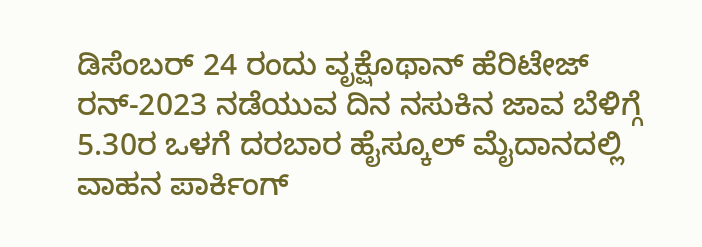ಡಿಸೆಂಬರ್ 24 ರಂದು ವೃಕ್ಷೊಥಾನ್ ಹೆರಿಟೇಜ್ ರನ್-2023 ನಡೆಯುವ ದಿನ ನಸುಕಿನ ಜಾವ ಬೆಳಿಗ್ಗೆ 5.30ರ ಒಳಗೆ ದರಬಾರ ಹೈಸ್ಕೂಲ್ ಮೈದಾನದಲ್ಲಿ ವಾಹನ ಪಾರ್ಕಿಂಗ್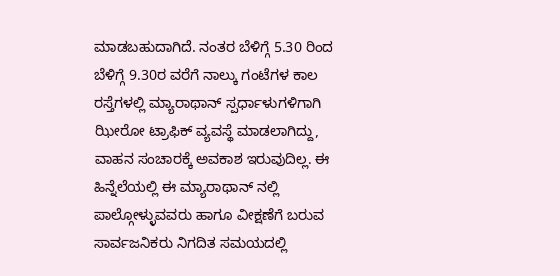ಮಾಡಬಹುದಾಗಿದೆ. ನಂತರ ಬೆಳಿಗ್ಗೆ 5.30 ರಿಂದ ಬೆಳಿಗ್ಗೆ 9.30ರ ವರೆಗೆ ನಾಲ್ಕು ಗಂಟೆಗಳ ಕಾಲ ರಸ್ತೆಗಳಲ್ಲಿ ಮ್ಯಾರಾಥಾನ್ ಸ್ಪರ್ಧಾಳುಗಳಿಗಾಗಿ ಝೀರೋ ಟ್ರಾಫಿಕ್ ವ್ಯವಸ್ಥೆ ಮಾಡಲಾಗಿದ್ದು, ವಾಹನ ಸಂಚಾರಕ್ಕೆ ಅವಕಾಶ ಇರುವುದಿಲ್ಲ. ಈ ಹಿನ್ನೆಲೆಯಲ್ಲಿ ಈ ಮ್ಯಾರಾಥಾನ್ ನಲ್ಲಿ ಪಾಲ್ಗೋಳ್ಳುವವರು ಹಾಗೂ ವೀಕ್ಷಣೆಗೆ ಬರುವ ಸಾರ್ವಜನಿಕರು ನಿಗದಿತ ಸಮಯದಲ್ಲಿ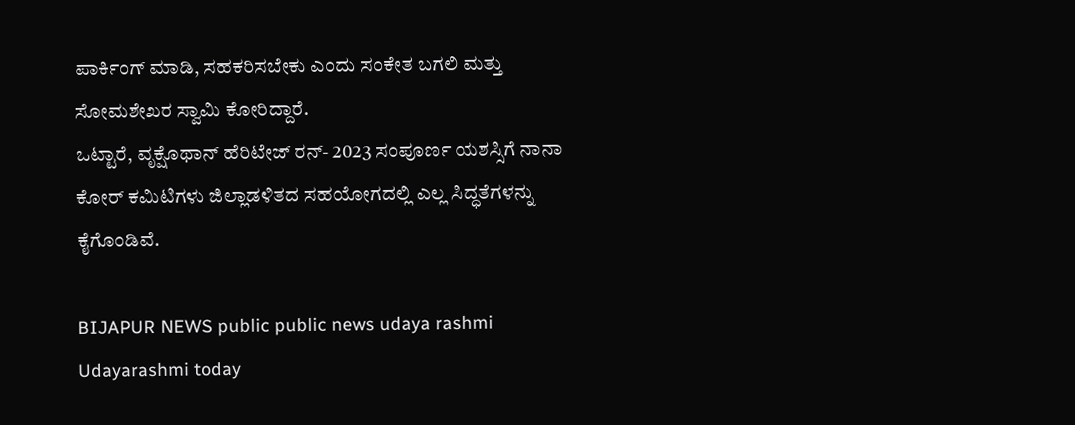ಪಾರ್ಕಿಂಗ್ ಮಾಡಿ, ಸಹಕರಿಸಬೇಕು ಎಂದು ಸಂಕೇತ ಬಗಲಿ ಮತ್ತು ಸೋಮಶೇಖರ ಸ್ವಾಮಿ ಕೋರಿದ್ದಾರೆ.
ಒಟ್ಟಾರೆ, ವೃಕ್ಷೊಥಾನ್ ಹೆರಿಟೇಜ್ ರನ್- 2023 ಸಂಪೂರ್ಣ ಯಶಸ್ಸಿಗೆ ನಾನಾ ಕೋರ್ ಕಮಿಟಿಗಳು ಜಿಲ್ಲಾಡಳಿತದ ಸಹಯೋಗದಲ್ಲಿ ಎಲ್ಲ ಸಿದ್ಧತೆಗಳನ್ನು ಕೈಗೊಂಡಿವೆ.

BIJAPUR NEWS public public news udaya rashmi Udayarashmi today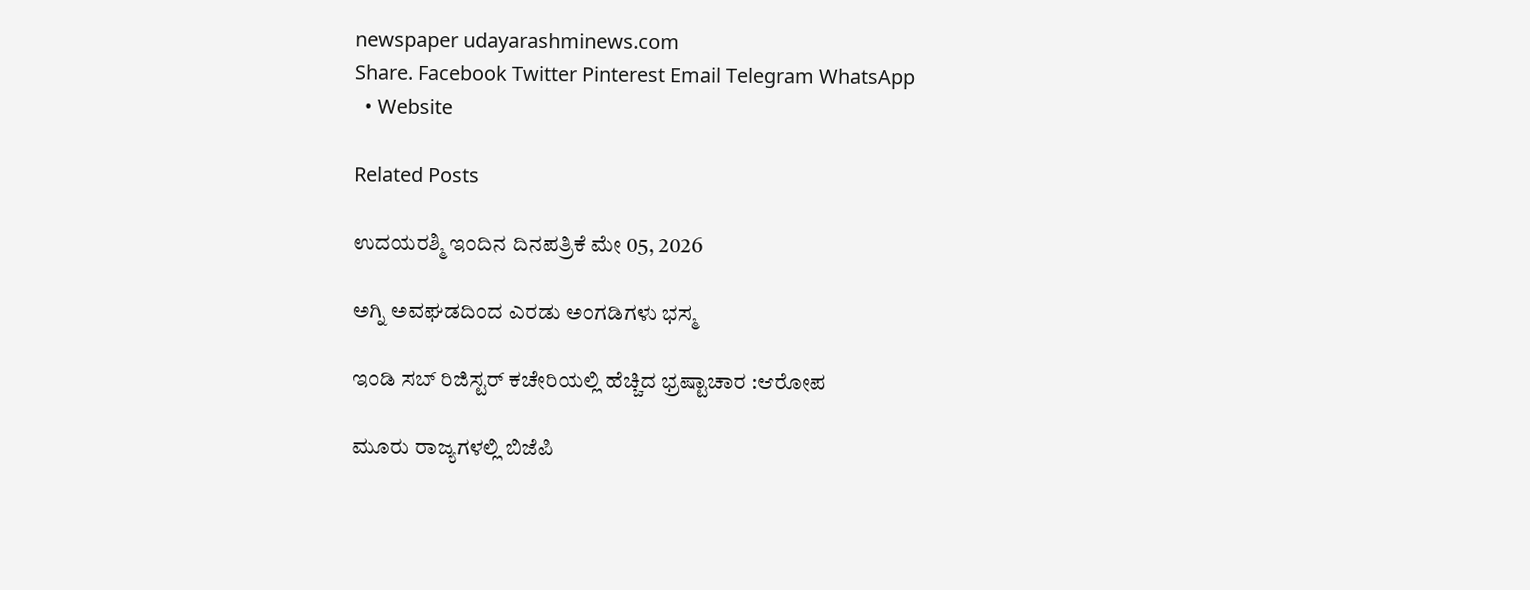newspaper udayarashminews.com
Share. Facebook Twitter Pinterest Email Telegram WhatsApp
  • Website

Related Posts

ಉದಯರಶ್ಮಿ ಇಂದಿನ ದಿನಪತ್ರಿಕೆ ಮೇ 05, 2026

ಅಗ್ನಿ ಅವಘಡದಿಂದ ಎರಡು ಅಂಗಡಿಗಳು ಭಸ್ಮ

ಇಂಡಿ ಸಬ್ ರಿಜಿಸ್ಟರ್ ಕಚೇರಿಯಲ್ಲಿ ಹೆಚ್ಚಿದ ಭ್ರಷ್ಟಾಚಾರ :ಆರೋಪ

ಮೂರು ರಾಜ್ಯಗಳಲ್ಲಿ ಬಿಜೆಪಿ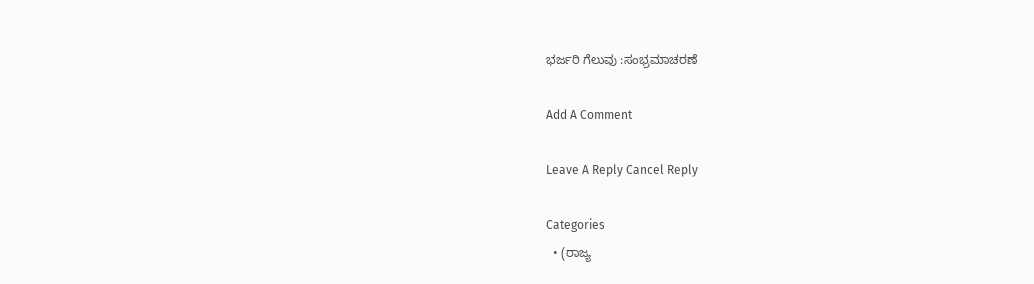ಭರ್ಜರಿ ಗೆಲುವು :ಸಂಭ್ರಮಾಚರಣೆ

Add A Comment

Leave A Reply Cancel Reply

Categories
  • (ರಾಜ್ಯ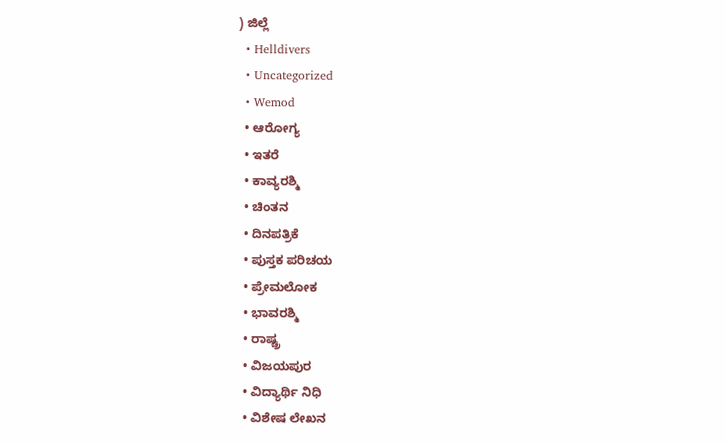) ಜಿಲ್ಲೆ
  • Helldivers
  • Uncategorized
  • Wemod
  • ಆರೋಗ್ಯ
  • ಇತರೆ
  • ಕಾವ್ಯರಶ್ಮಿ
  • ಚಿಂತನ
  • ದಿನಪತ್ರಿಕೆ
  • ಪುಸ್ತಕ ಪರಿಚಯ
  • ಪ್ರೇಮಲೋಕ
  • ಭಾವರಶ್ಮಿ
  • ರಾಷ್ಚ್ರ
  • ವಿಜಯಪುರ
  • ವಿದ್ಯಾರ್ಥಿ ನಿಧಿ
  • ವಿಶೇಷ ಲೇಖನ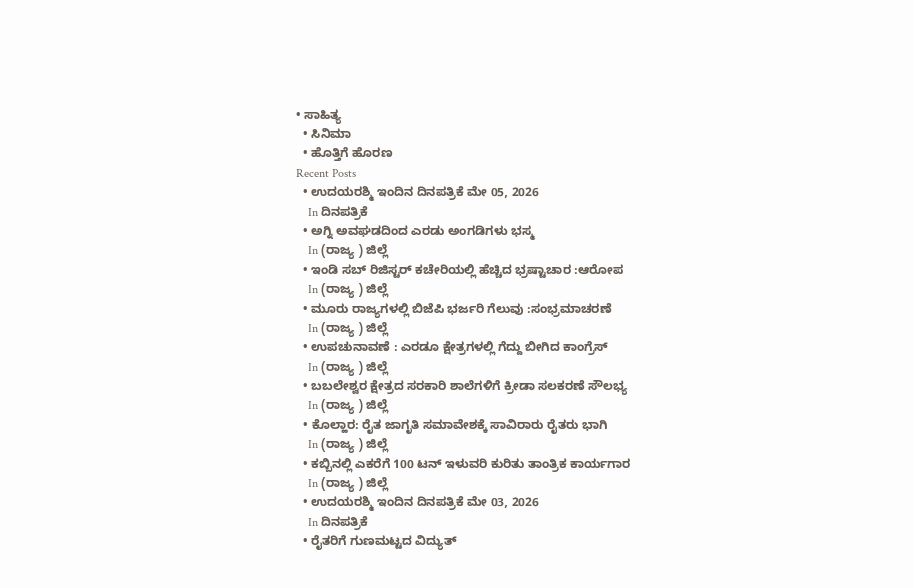• ಸಾಹಿತ್ಯ
  • ಸಿನಿಮಾ
  • ಹೊತ್ತಿಗೆ ಹೊರಣ
Recent Posts
  • ಉದಯರಶ್ಮಿ ಇಂದಿನ ದಿನಪತ್ರಿಕೆ ಮೇ 05, 2026
    In ದಿನಪತ್ರಿಕೆ
  • ಅಗ್ನಿ ಅವಘಡದಿಂದ ಎರಡು ಅಂಗಡಿಗಳು ಭಸ್ಮ
    In (ರಾಜ್ಯ ) ಜಿಲ್ಲೆ
  • ಇಂಡಿ ಸಬ್ ರಿಜಿಸ್ಟರ್ ಕಚೇರಿಯಲ್ಲಿ ಹೆಚ್ಚಿದ ಭ್ರಷ್ಟಾಚಾರ :ಆರೋಪ
    In (ರಾಜ್ಯ ) ಜಿಲ್ಲೆ
  • ಮೂರು ರಾಜ್ಯಗಳಲ್ಲಿ ಬಿಜೆಪಿ ಭರ್ಜರಿ ಗೆಲುವು :ಸಂಭ್ರಮಾಚರಣೆ
    In (ರಾಜ್ಯ ) ಜಿಲ್ಲೆ
  • ಉಪಚುನಾವಣೆ : ಎರಡೂ ಕ್ಷೇತ್ರಗಳಲ್ಲಿ ಗೆದ್ದು ಬೀಗಿದ ಕಾಂಗ್ರೆಸ್
    In (ರಾಜ್ಯ ) ಜಿಲ್ಲೆ
  • ಬಬಲೇಶ್ವರ ಕ್ಷೇತ್ರದ ಸರಕಾರಿ ಶಾಲೆಗಳಿಗೆ ಕ್ರೀಡಾ ಸಲಕರಣೆ ಸೌಲಭ್ಯ
    In (ರಾಜ್ಯ ) ಜಿಲ್ಲೆ
  • ಕೊಲ್ಹಾರ: ರೈತ ಜಾಗೃತಿ ಸಮಾವೇಶಕ್ಕೆ ಸಾವಿರಾರು ರೈತರು ಭಾಗಿ
    In (ರಾಜ್ಯ ) ಜಿಲ್ಲೆ
  • ಕಬ್ಬಿನಲ್ಲಿ ಎಕರೆಗೆ 100 ಟನ್ ಇಳುವರಿ ಕುರಿತು ತಾಂತ್ರಿಕ ಕಾರ್ಯಗಾರ
    In (ರಾಜ್ಯ ) ಜಿಲ್ಲೆ
  • ಉದಯರಶ್ಮಿ ಇಂದಿನ ದಿನಪತ್ರಿಕೆ ಮೇ 03, 2026
    In ದಿನಪತ್ರಿಕೆ
  • ರೈತರಿಗೆ ಗುಣಮಟ್ಟದ ವಿದ್ಯುತ್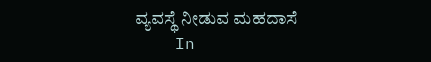ವ್ಯವಸ್ಥೆ ನೀಡುವ ಮಹದಾಸೆ
    In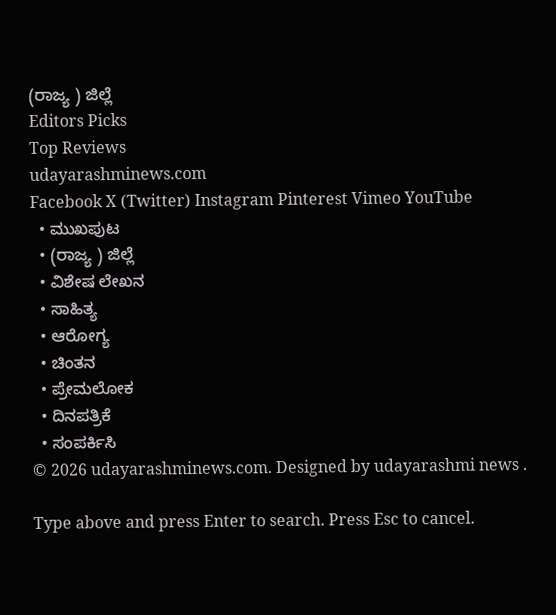(ರಾಜ್ಯ ) ಜಿಲ್ಲೆ
Editors Picks
Top Reviews
udayarashminews.com
Facebook X (Twitter) Instagram Pinterest Vimeo YouTube
  • ಮುಖಪುಟ
  • (ರಾಜ್ಯ ) ಜಿಲ್ಲೆ
  • ವಿಶೇಷ ಲೇಖನ
  • ಸಾಹಿತ್ಯ
  • ಆರೋಗ್ಯ
  • ಚಿಂತನ
  • ಪ್ರೇಮಲೋಕ
  • ದಿನಪತ್ರಿಕೆ
  • ಸಂಪರ್ಕಿಸಿ
© 2026 udayarashminews.com. Designed by udayarashmi news .

Type above and press Enter to search. Press Esc to cancel.